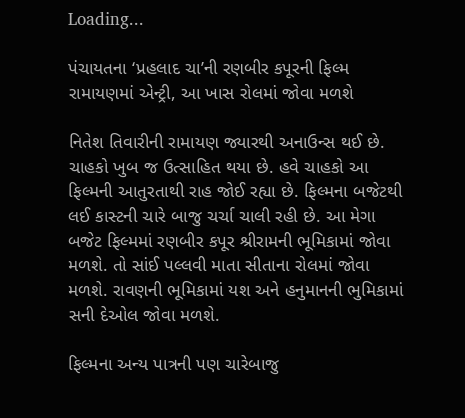Loading...

પંચાયતના ‘પ્રહલાદ ચા’ની રણબીર કપૂરની ફિલ્મ રામાયણમાં એન્ટ્રી, આ ખાસ રોલમાં જોવા મળશે

નિતેશ તિવારીની રામાયણ જ્યારથી અનાઉન્સ થઈ છે. ચાહકો ખુબ જ ઉત્સાહિત થયા છે. હવે ચાહકો આ ફિલ્મની આતુરતાથી રાહ જોઈ રહ્યા છે. ફિલ્મના બજેટથી લઈ કાસ્ટની ચારે બાજુ ચર્ચા ચાલી રહી છે. આ મેગા બજેટ ફિલ્મમાં રણબીર કપૂર શ્રીરામની ભૂમિકામાં જોવા મળશે. તો સાંઈ પલ્લવી માતા સીતાના રોલમાં જોવા મળશે. રાવણની ભૂમિકામાં યશ અને હનુમાનની ભુમિકામાં સની દેઓલ જોવા મળશે.

ફિલ્મના અન્ય પાત્રની પણ ચારેબાજુ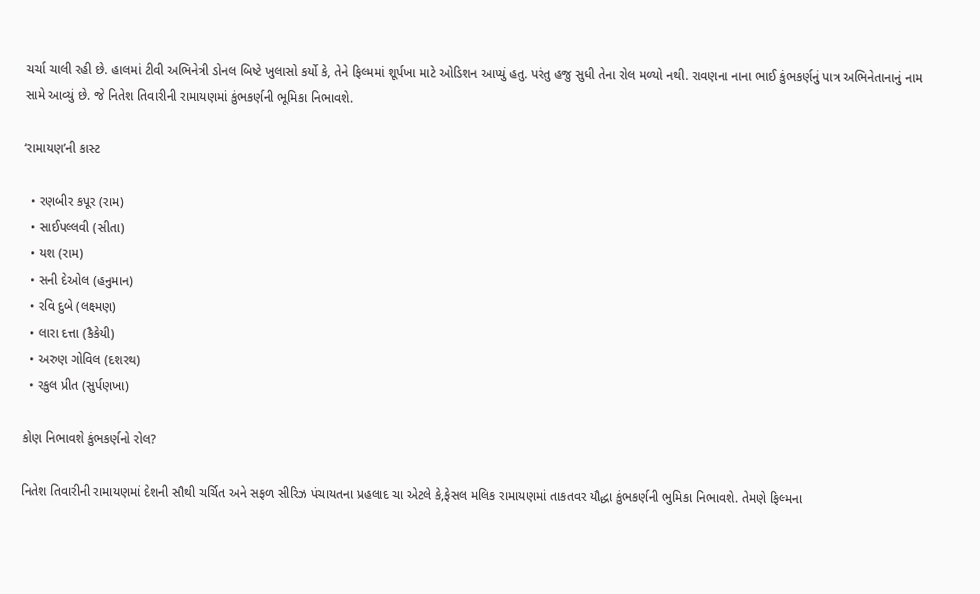ચર્ચા ચાલી રહી છે. હાલમાં ટીવી અભિનેત્રી ડોનલ બિષ્ટે ખુલાસો કર્યો કે, તેને ફિલ્મમાં શૂર્પખા માટે ઓડિશન આપ્યું હતુ. પરંતુ હજુ સુધી તેના રોલ મળ્યો નથી. રાવણના નાના ભાઈ કુંભકર્ણનું પાત્ર અભિનેતાનાનું નામ સામે આવ્યું છે. જે નિતેશ તિવારીની રામાયણમાં કુંભકર્ણની ભૂમિકા નિભાવશે.

‘રામાયણ’ની કાસ્ટ

  • રણબીર કપૂર (રામ)
  • સાઈપલ્લવી (સીતા)
  • યશ (રામ)
  • સની દેઓલ (હનુમાન)
  • રવિ દુબે (લક્ષ્મણ)
  • લારા દત્તા (કૈકેયી)
  • અરુણ ગોવિલ (દશરથ)
  • રકુલ પ્રીત (સુર્પણખા)

કોણ નિભાવશે કુંભકર્ણનો રોલ?

નિતેશ તિવારીની રામાયણમાં દેશની સૌથી ચર્ચિત અને સફળ સીરિઝ પંચાયતના પ્રહલાદ ચા એટલે કે,ફેસલ મલિક રામાયણમાં તાકતવર યૌદ્ધા કુંભકર્ણની ભુમિકા નિભાવશે. તેમણે ફિલ્મના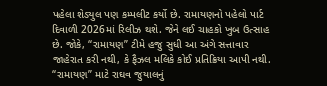પહેલા શેડ્યુલ પણ કમ્પલીટ કર્યો છે. રામાયણનો પહેલો પાર્ટ દિવાળી 2026માં રિલીઝ થશે. જેને લઈ ચાહકો ખુબ ઉત્સાહ છે. જોકે, “રામાયણ” ટીમે હજુ સુધી આ અંગે સત્તાવાર જાહેરાત કરી નથી, કે ફૈઝલ મલિકે કોઈ પ્રતિક્રિયા આપી નથી. “રામાયણ” માટે રાઘવ જુયાલનું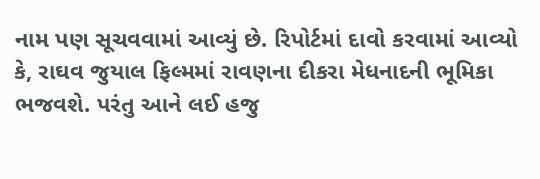નામ પણ સૂચવવામાં આવ્યું છે. રિપોર્ટમાં દાવો કરવામાં આવ્યો કે, રાઘવ જુયાલ ફિલ્મમાં રાવણના દીકરા મેધનાદની ભૂમિકા ભજવશે. પરંતુ આને લઈ હજુ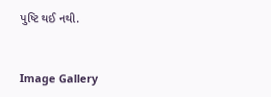પુષ્ટિ થઈ નથી.



Image Gallery